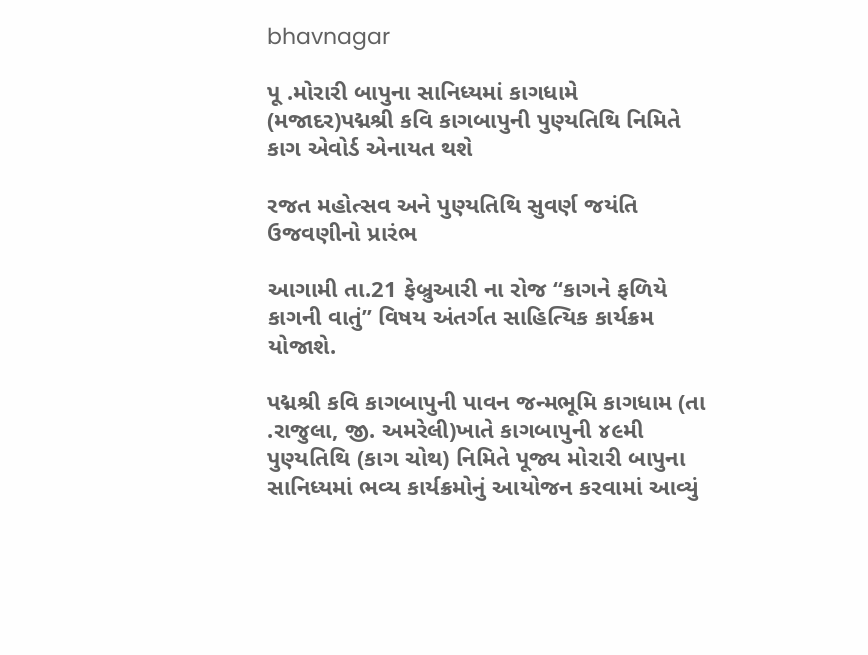bhavnagar

પૂ .મોરારી બાપુના સાનિધ્યમાં કાગધામે (મજાદર)પદ્મશ્રી કવિ કાગબાપુની પુણ્યતિથિ નિમિતે કાગ એવોર્ડ એનાયત થશે

રજત મહોત્સવ અને પુણ્યતિથિ સુવર્ણ જયંતિ ઉજવણીનો પ્રારંભ

આગામી તા.21 ફેબ્રુઆરી ના રોજ “કાગને ફળિયે કાગની વાતું” વિષય અંતર્ગત સાહિત્યિક કાર્યક્રમ યોજાશે.

પદ્મશ્રી કવિ કાગબાપુની પાવન જન્મભૂમિ કાગધામ (તા .રાજુલા, જી. અમરેલી)ખાતે કાગબાપુની ૪૯મી પુણ્યતિથિ (કાગ ચોથ) નિમિતે પૂજ્ય મોરારી બાપુના સાનિધ્યમાં ભવ્ય કાર્યક્રમોનું આયોજન કરવામાં આવ્યું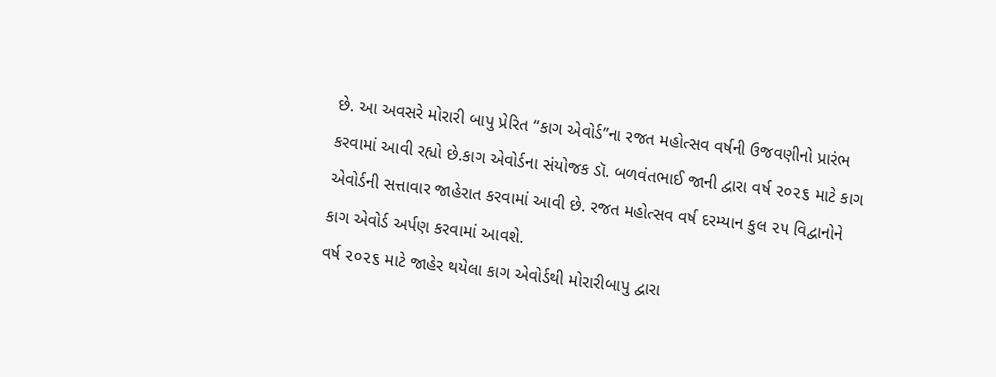છે. આ અવસરે મોરારી બાપુ પ્રેરિત “કાગ એવોર્ડ”ના રજત મહોત્સવ વર્ષની ઉજવણીનો પ્રારંભ કરવામાં આવી રહ્યો છે.કાગ એવોર્ડના સંયોજક ડૉ. બળવંતભાઈ જાની દ્વારા વર્ષ ૨૦૨૬ માટે કાગ એવોર્ડની સત્તાવાર જાહેરાત કરવામાં આવી છે. રજત મહોત્સવ વર્ષ દરમ્યાન કુલ ૨૫ વિદ્વાનોને કાગ એવોર્ડ અર્પણ કરવામાં આવશે.
વર્ષ ૨૦૨૬ માટે જાહેર થયેલા કાગ એવોર્ડથી મોરારીબાપુ દ્વારા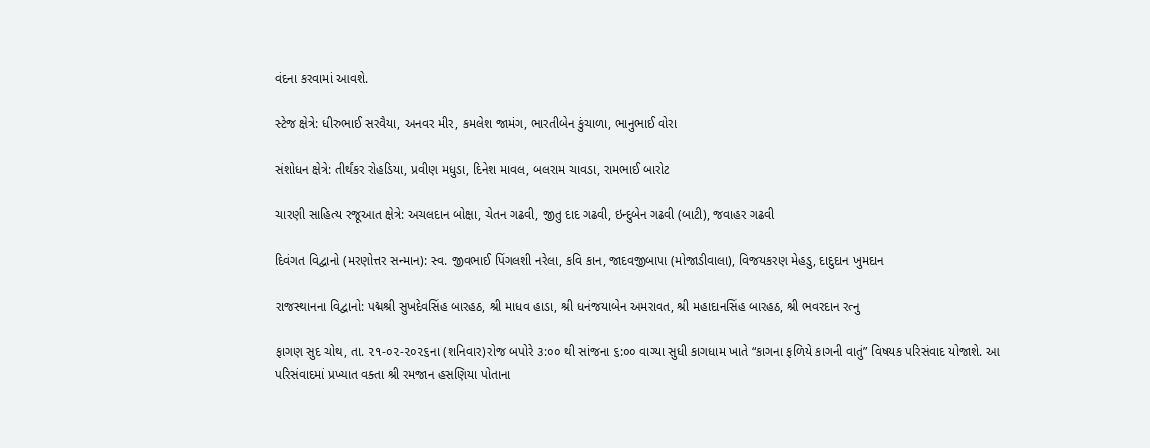વંદના કરવામાં આવશે.

સ્ટેજ ક્ષેત્રે: ધીરુભાઈ સરવૈયા, અનવર મીર, કમલેશ જામંગ, ભારતીબેન કુંચાળા, ભાનુભાઈ વોરા

સંશોધન ક્ષેત્રે: તીર્થંકર રોહડિયા, પ્રવીણ મધુડા, દિનેશ માવલ, બલરામ ચાવડા, રામભાઈ બારોટ

ચારણી સાહિત્ય રજૂઆત ક્ષેત્રે: અચલદાન બોક્ષા, ચેતન ગઢવી, જીતુ દાદ ગઢવી, ઇન્દુબેન ગઢવી (બાટી), જવાહર ગઢવી

દિવંગત વિદ્વાનો (મરણોત્તર સન્માન): સ્વ. જીવભાઈ પિંગલશી નરેલા, કવિ કાન, જાદવજીબાપા (મોજાડીવાલા), વિજયકરણ મેહડુ, દાદુદાન ખુમદાન

રાજસ્થાનના વિદ્વાનો: પદ્મશ્રી સુખદેવસિંહ બારહઠ, શ્રી માધવ હાડા, શ્રી ધનંજયાબેન અમરાવત, શ્રી મહાદાનસિંહ બારહઠ, શ્રી ભવરદાન રત્નુ

ફાગણ સુદ ચોથ, તા. ૨૧-૦૨-૨૦૨૬ના (શનિવાર)રોજ બપોરે ૩:૦૦ થી સાંજના ૬:૦૦ વાગ્યા સુધી કાગધામ ખાતે “કાગના ફળિયે કાગની વાતું” વિષયક પરિસંવાદ યોજાશે. આ પરિસંવાદમાં પ્રખ્યાત વક્તા શ્રી રમજાન હસણિયા પોતાના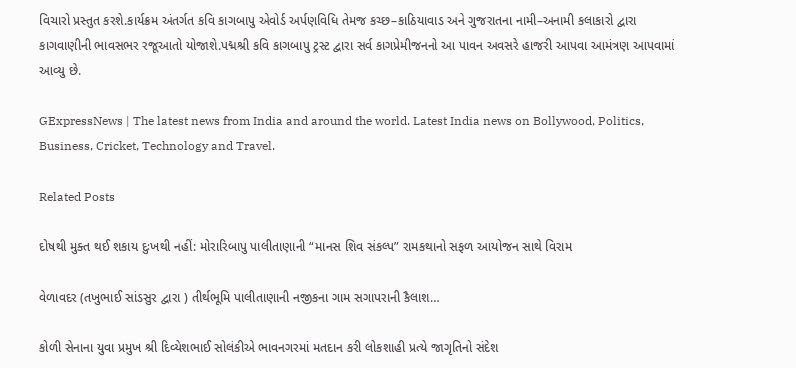વિચારો પ્રસ્તુત કરશે.કાર્યક્રમ અંતર્ગત કવિ કાગબાપુ એવોર્ડ અર્પણવિધિ તેમજ કચ્છ–કાઠિયાવાડ અને ગુજરાતના નામી–અનામી કલાકારો દ્વારા કાગવાણીની ભાવસભર રજૂઆતો યોજાશે.પદ્મશ્રી કવિ કાગબાપુ ટ્રસ્ટ દ્વારા સર્વ કાગપ્રેમીજનનો આ પાવન અવસરે હાજરી આપવા આમંત્રણ આપવામાં આવ્યુ છે.

GExpressNews | The latest news from India and around the world. Latest India news on Bollywood, Politics, Business, Cricket, Technology and Travel.

Related Posts

દોષથી મુક્ત થઈ શકાય દુઃખથી નહીં: મોરારિબાપુ પાલીતાણાની “માનસ શિવ સંકલ્પ” રામકથાનો સફળ આયોજન સાથે વિરામ

વેળાવદર (તખુભાઈ સાંડસુર દ્વારા ) તીર્થભૂમિ પાલીતાણાની નજીકના ગામ સગાપરાની કૈલાશ…

કોળી સેનાના યુવા પ્રમુખ શ્રી દિવ્યેશભાઈ સોલંકીએ ભાવનગરમાં મતદાન કરી લોકશાહી પ્રત્યે જાગૃતિનો સંદેશ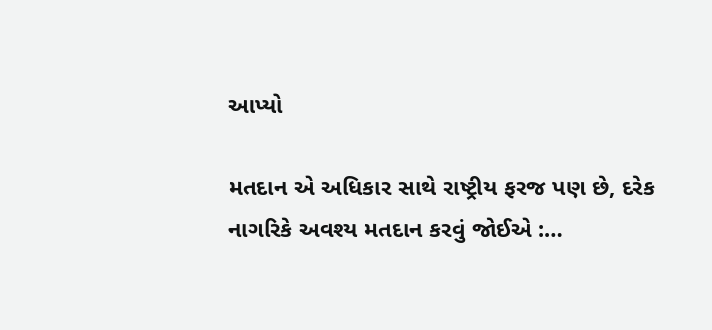આપ્યો

મતદાન એ અધિકાર સાથે રાષ્ટ્રીય ફરજ પણ છે, દરેક નાગરિકે અવશ્ય મતદાન કરવું જોઈએ :…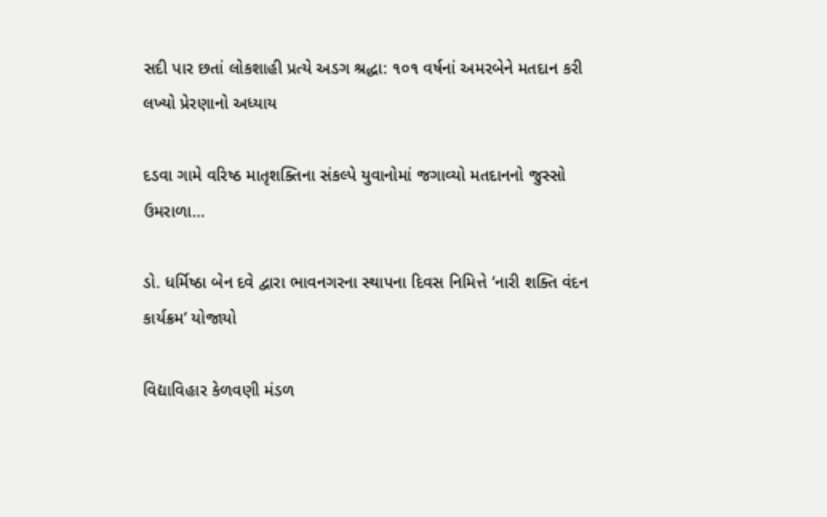સદી પાર છતાં લોકશાહી પ્રત્યે અડગ શ્રદ્ધા: ૧૦૧ વર્ષનાં અમરબેને મતદાન કરી લખ્યો પ્રેરણાનો અધ્યાય

દડવા ગામે વરિષ્ઠ માતૃશક્તિના સંકલ્પે યુવાનોમાં જગાવ્યો મતદાનનો જુસ્સો ઉમરાળા…

ડો. ધર્મિષ્ઠા બેન દવે દ્વારા ભાવનગરના સ્થાપના દિવસ નિમિત્તે ‘નારી શક્તિ વંદન કાર્યક્રમ’ યોજાયો

વિદ્યાવિહાર કેળવણી મંડળ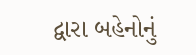દ્વારા બહેનોનું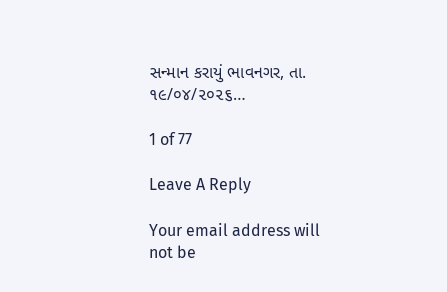સન્માન કરાયું ભાવનગર, તા. ૧૯/૦૪/૨૦૨૬…

1 of 77

Leave A Reply

Your email address will not be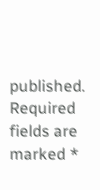published. Required fields are marked *